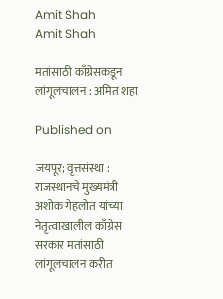Amit Shah
Amit Shah

मतांसाठी काँग्रेसकडून लांगूलचालन : अमित शहा

Published on

जयपूर; वृत्तसंस्था : राजस्थानचे मुख्यमंत्री अशोक गेहलोत यांच्या नेतृत्वाखालील काँग्रेस सरकार मतांसाठी लांगूलचालन करीत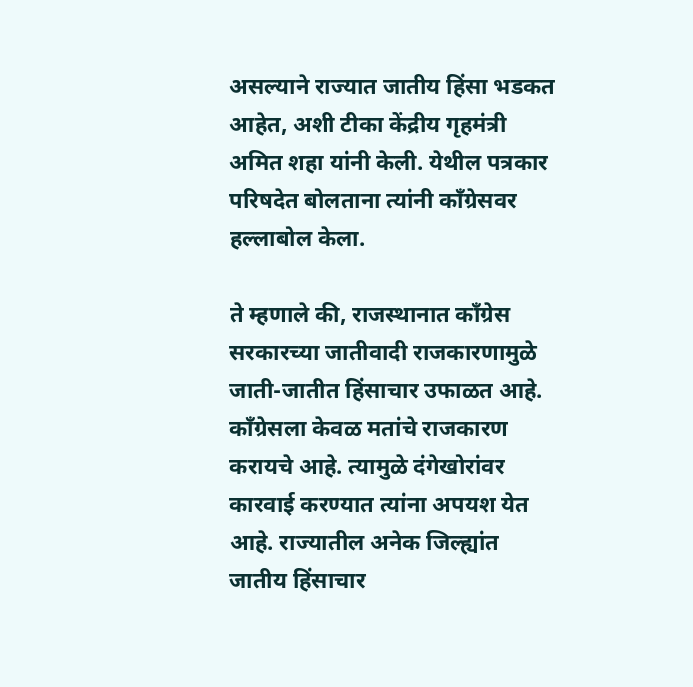असल्याने राज्यात जातीय हिंसा भडकत आहेत, अशी टीका केंद्रीय गृहमंत्री अमित शहा यांनी केली. येथील पत्रकार परिषदेत बोलताना त्यांनी काँग्रेसवर हल्लाबोल केला.

ते म्हणाले की, राजस्थानात काँग्रेस सरकारच्या जातीवादी राजकारणामुळे जाती-जातीत हिंसाचार उफाळत आहे. काँग्रेसला केवळ मतांचे राजकारण करायचे आहे. त्यामुळे दंगेखोरांवर कारवाई करण्यात त्यांना अपयश येत आहे. राज्यातील अनेक जिल्ह्यांत जातीय हिंसाचार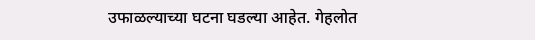उफाळल्याच्या घटना घडल्या आहेत. गेहलोत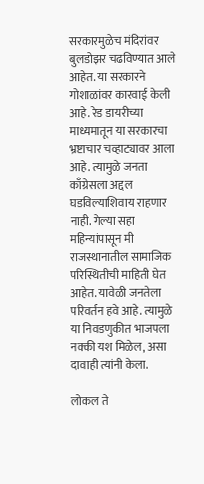सरकारमुळेच मंदिरांवर बुलडोझर चढविण्यात आले आहेत. या सरकारने गोशाळांवर कारवाई केली आहे. रेड डायरीच्या माध्यमातून या सरकारचा भ्रष्टाचार चव्हाट्यावर आला आहे. त्यामुळे जनता काँग्रेसला अद्दल घडविल्याशिवाय राहणार नाही. गेल्या सहा महिन्यांपासून मी राजस्थानातील सामाजिक परिस्थितीची माहिती घेत आहेत. यावेळी जनतेला परिवर्तन हवे आहे. त्यामुळे या निवडणुकीत भाजपला नक्की यश मिळेल, असा दावाही त्यांनी केला.

लोकल ते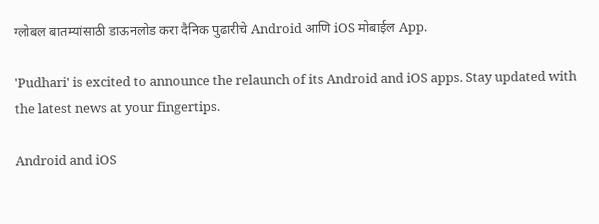ग्लोबल बातम्यांसाठी डाऊनलोड करा दैनिक पुढारीचे Android आणि iOS मोबाईल App.

'Pudhari' is excited to announce the relaunch of its Android and iOS apps. Stay updated with the latest news at your fingertips.

Android and iOS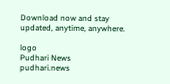Download now and stay updated, anytime, anywhere.

logo
Pudhari News
pudhari.news